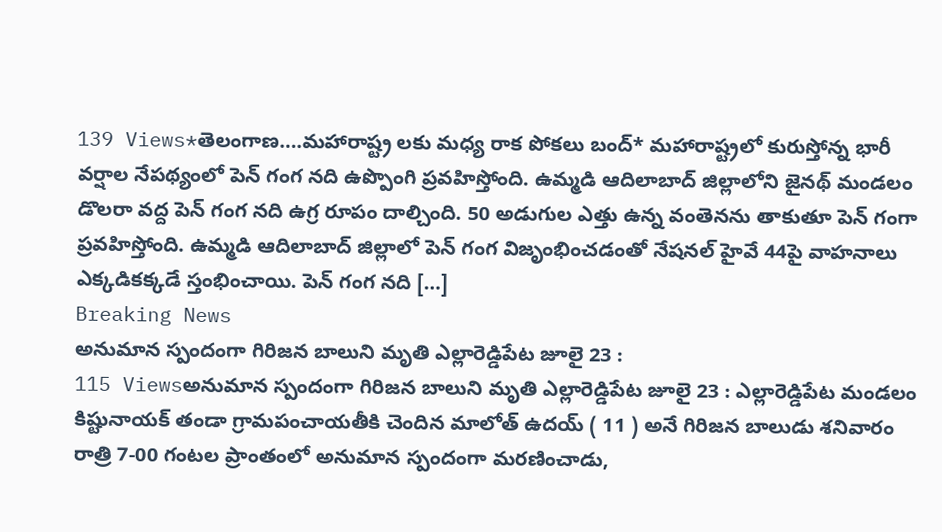139 Views*తెలంగాణ….మహారాష్ట్ర లకు మధ్య రాక పోకలు బంద్* మహారాష్ట్రలో కురుస్తోన్న భారీ వర్షాల నేపథ్యంలో పెన్ గంగ నది ఉప్పొంగి ప్రవహిస్తోంది. ఉమ్మడి ఆదిలాబాద్ జిల్లాలోని జైనథ్ మండలం డొలరా వద్ద పెన్ గంగ నది ఉగ్ర రూపం దాల్చింది. 50 అడుగుల ఎత్తు ఉన్న వంతెనను తాకుతూ పెన్ గంగా ప్రవహిస్తోంది. ఉమ్మడి ఆదిలాబాద్ జిల్లాలో పెన్ గంగ విజృంభించడంతో నేషనల్ హైవే 44పై వాహనాలు ఎక్కడికక్కడే స్తంభించాయి. పెన్ గంగ నది […]
Breaking News
అనుమాన స్పందంగా గిరిజన బాలుని మృతి ఎల్లారెడ్డిపేట జూలై 23 :
115 Viewsఅనుమాన స్పందంగా గిరిజన బాలుని మృతి ఎల్లారెడ్డిపేట జూలై 23 : ఎల్లారెడ్డిపేట మండలం కిష్టునాయక్ తండా గ్రామపంచాయతీకి చెందిన మాలోత్ ఉదయ్ ( 11 ) అనే గిరిజన బాలుడు శనివారం రాత్రి 7-00 గంటల ప్రాంతంలో అనుమాన స్పందంగా మరణించాడు,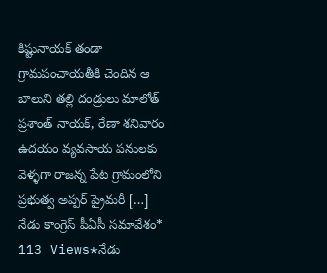కిష్టునాయక్ తండా గ్రామపంచాయతీకి చెందిన ఆ బాలుని తల్లి దండ్రులు మాలోత్ ప్రశాంత్ నాయక్, రేణా శనివారం ఉదయం వ్యవసాయ పనులకు వెళ్ళగా రాజన్న పేట గ్రామంలోని ప్రభుత్వ అప్పర్ ప్రైమరీ […]
నేడు కాంగ్రెస్ పీఏసీ సమావేశం*
113 Views*నేడు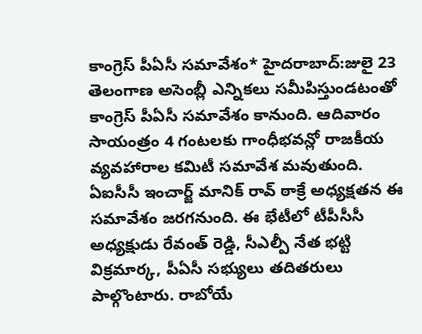కాంగ్రెస్ పీఏసీ సమావేశం* హైదరాబాద్:జులై 23 తెలంగాణ అసెంబ్లీ ఎన్నికలు సమీపిస్తుండటంతో కాంగ్రెస్ పీఏసీ సమావేశం కానుంది. ఆదివారం సాయంత్రం 4 గంటలకు గాంధీభవన్లో రాజకీయ వ్యవహారాల కమిటీ సమావేశ మవుతుంది. ఏఐసీసీ ఇంచార్జ్ మానిక్ రావ్ ఠాక్రే అధ్యక్షతన ఈ సమావేశం జరగనుంది. ఈ భేటీలో టీపీసీసీ అధ్యక్షుడు రేవంత్ రెడ్డి, సీఎల్పీ నేత భట్టి విక్రమార్క, పీఏసీ సభ్యులు తదితరులు పాల్గొంటారు. రాబోయే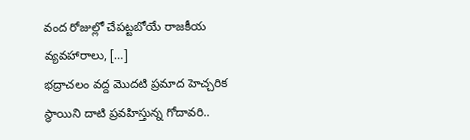వంద రోజుల్లో చేపట్టబోయే రాజకీయ వ్యవహారాలు, […]
భద్రాచలం వద్ద మొదటి ప్రమాద హెచ్చరిక స్థాయిని దాటి ప్రవహిస్తున్న గోదావరి..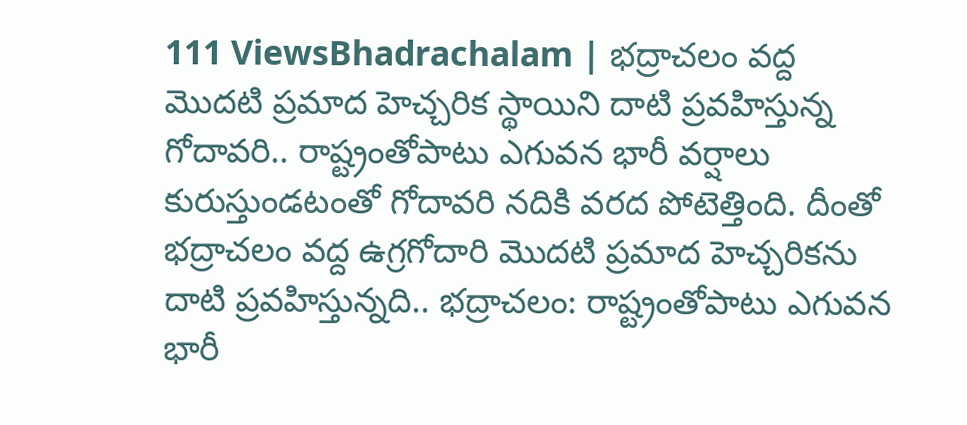111 ViewsBhadrachalam | భద్రాచలం వద్ద మొదటి ప్రమాద హెచ్చరిక స్థాయిని దాటి ప్రవహిస్తున్న గోదావరి.. రాష్ట్రంతోపాటు ఎగువన భారీ వర్షాలు కురుస్తుండటంతో గోదావరి నదికి వరద పోటెత్తింది. దీంతో భద్రాచలం వద్ద ఉగ్రగోదారి మొదటి ప్రమాద హెచ్చరికను దాటి ప్రవహిస్తున్నది.. భద్రాచలం: రాష్ట్రంతోపాటు ఎగువన భారీ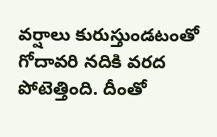వర్షాలు కురుస్తుండటంతో గోదావరి నదికి వరద పోటెత్తింది. దీంతో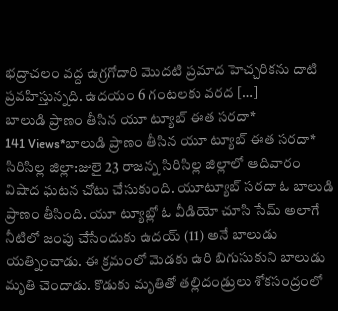భద్రాచలం వద్ద ఉగ్రగోదారి మొదటి ప్రమాద హెచ్చరికను దాటి ప్రవహిస్తున్నది. ఉదయం 6 గంటలకు వరద […]
బాలుడి ప్రాణం తీసిన యూ ట్యూబ్ ఈత సరదా*
141 Views*బాలుడి ప్రాణం తీసిన యూ ట్యూబ్ ఈత సరదా* సిరిసిల్ల జిల్లా:జులై 23 రాజన్న సిరిసిల్ల జిల్లాలో ఆదివారం విషాద ఘటన చోటు చేసుకుంది. యూట్యూబ్ సరదా ఓ బాలుడి ప్రాణం తీసింది. యూ ట్యూబ్లో ఓ వీడియో చూసి సేమ్ అలాగే నీటిలో జంపు చేసేందుకు ఉదయ్ (11) అనే బాలుడు యత్నించాడు. ఈ క్రమంలో మెడకు ఉరి బిగుసుకుని బాలుడు మృతి చెందాడు. కొడుకు మృతితో తల్లిదండ్రులు శోకసంద్రంలో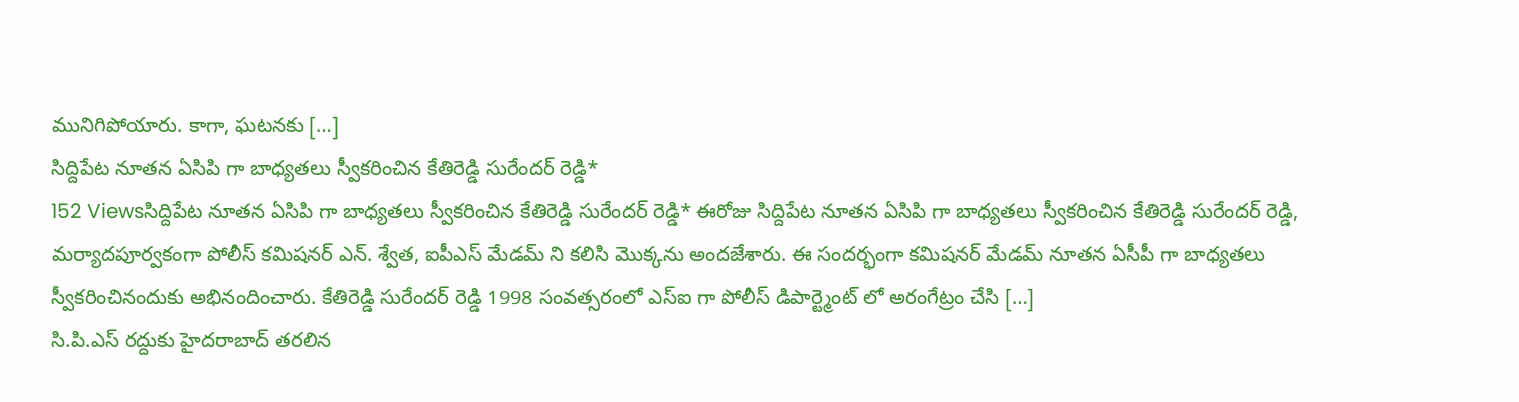మునిగిపోయారు. కాగా, ఘటనకు […]
సిద్దిపేట నూతన ఏసిపి గా బాధ్యతలు స్వీకరించిన కేతిరెడ్డి సురేందర్ రెడ్డి*
152 Viewsసిద్దిపేట నూతన ఏసిపి గా బాధ్యతలు స్వీకరించిన కేతిరెడ్డి సురేందర్ రెడ్డి* ఈరోజు సిద్దిపేట నూతన ఏసిపి గా బాధ్యతలు స్వీకరించిన కేతిరెడ్డి సురేందర్ రెడ్డి, మర్యాదపూర్వకంగా పోలీస్ కమిషనర్ ఎన్. శ్వేత, ఐపీఎస్ మేడమ్ ని కలిసి మొక్కను అందజేశారు. ఈ సందర్భంగా కమిషనర్ మేడమ్ నూతన ఏసీపీ గా బాధ్యతలు స్వీకరించినందుకు అభినందించారు. కేతిరెడ్డి సురేందర్ రెడ్డి 1998 సంవత్సరంలో ఎస్ఐ గా పోలీస్ డిపార్ట్మెంట్ లో అరంగేట్రం చేసి […]
సి.పి.ఎస్ రద్దుకు హైదరాబాద్ తరలిన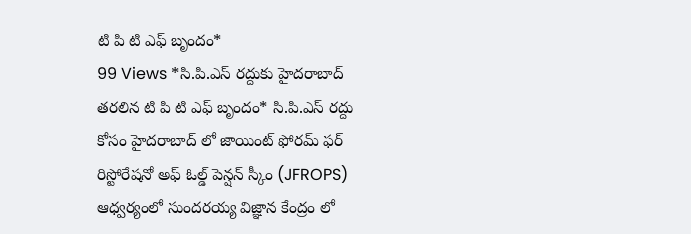టి పి టి ఎఫ్ బృందం*
99 Views *సి.పి.ఎస్ రద్దుకు హైదరాబాద్ తరలిన టి పి టి ఎఫ్ బృందం* సి.పి.ఎస్ రద్దు కోసం హైదరాబాద్ లో జాయింట్ ఫోరమ్ ఫర్ రిస్టోరేషనో అఫ్ ఓల్డ్ పెన్షన్ స్కీం (JFROPS) ఆధ్వర్యంలో సుందరయ్య విజ్ఞాన కేంద్రం లో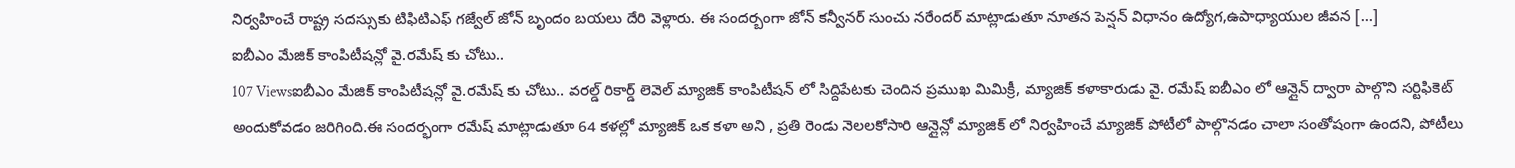నిర్వహించే రాష్ట్ర సదస్సుకు టిఫిటిఎఫ్ గజ్వేల్ జోన్ బృందం బయలు దేరి వెళ్లారు. ఈ సందర్బంగా జోన్ కన్వీనర్ సుంచు నరేందర్ మాట్లాడుతూ నూతన పెన్షన్ విధానం ఉద్యోగ,ఉపాధ్యాయుల జీవన […]
ఐబీఎం మేజిక్ కాంపిటీషన్లో వై.రమేష్ కు చోటు..
107 Viewsఐబీఎం మేజిక్ కాంపిటీషన్లో వై.రమేష్ కు చోటు.. వరల్డ్ రికార్డ్ లెవెల్ మ్యాజిక్ కాంపిటీషన్ లో సిద్దిపేటకు చెందిన ప్రముఖ మిమిక్రీ, మ్యాజిక్ కళాకారుడు వై. రమేష్ ఐబీఎం లో ఆన్లైన్ ద్వారా పాల్గొని సర్టిఫికెట్ అందుకోవడం జరిగింది.ఈ సందర్భంగా రమేష్ మాట్లాడుతూ 64 కళల్లో మ్యాజిక్ ఒక కళా అని , ప్రతి రెండు నెలలకోసారి ఆన్లైన్లో మ్యాజిక్ లో నిర్వహించే మ్యాజిక్ పోటీలో పాల్గొనడం చాలా సంతోషంగా ఉందని, పోటీలు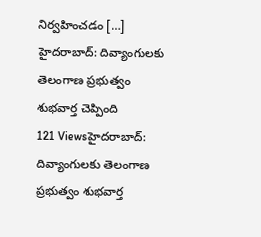నిర్వహించడం […]
హైదరాబాద్: దివ్యాంగులకు తెలంగాణ ప్రభుత్వం శుభవార్త చెప్పింది
121 Viewsహైదరాబాద్: దివ్యాంగులకు తెలంగాణ ప్రభుత్వం శుభవార్త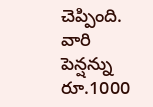చెప్పింది. వారి పెన్షన్ను రూ.1000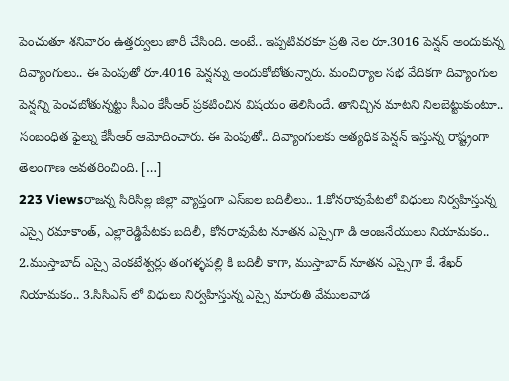పెంచుతూ శనివారం ఉత్తర్వులు జారీ చేసింది. అంటే.. ఇప్పటివరకూ ప్రతి నెల రూ.3016 పెన్షన్ అందుకున్న దివ్యాంగులు.. ఈ పెంపుతో రూ.4016 పెన్షన్ను అందుకోబోతున్నారు. మంచిర్యాల సభ వేదికగా దివ్యాంగుల పెన్షన్ని పెంచబోతున్నట్టు సీఎం కేసీఆర్ ప్రకటించిన విషయం తెలిసిందే. తానిచ్చిన మాటని నిలబెట్టుకుంటూ.. సంబంధిత ఫైల్ను కేసీఆర్ ఆమోదించారు. ఈ పెంపుతో.. దివ్యాంగులకు అత్యధిక పెన్షన్ ఇస్తున్న రాష్ట్రంగా తెలంగాణ అవతరించింది. […]
223 Viewsరాజన్న సిరిసిల్ల జిల్లా వ్యాప్తంగా ఎస్ఐల బదిలీలు.. 1.కోనరావుపేటలో విధులు నిర్వహిస్తున్న ఎస్సై రమాకాంత్, ఎల్లారెడ్డిపేటకు బదిలీ, కోనరావుపేట నూతన ఎస్సైగా డి ఆంజనేయులు నియామకం.. 2.ముస్తాబాద్ ఎస్సై వెంకటేశ్వర్లు తంగళ్ళపల్లి కి బదిలీ కాగా, ముస్తాబాద్ నూతన ఎస్సైగా కే. శేఖర్ నియామకం.. 3.సిసిఎస్ లో విధులు నిర్వహిస్తున్న ఎస్సై మారుతి వేములవాడ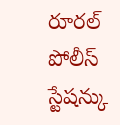రూరల్ పోలీస్ స్టేషన్కు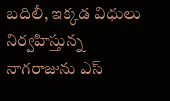బదిలీ, ఇక్కడ విధులు నిర్వహిస్తున్న నాగరాజును ఎస్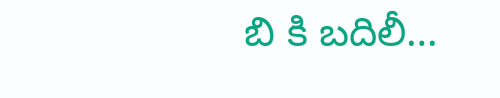బి కి బదిలీ…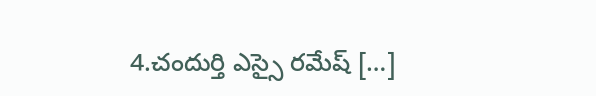4.చందుర్తి ఎస్సై రమేష్ […]